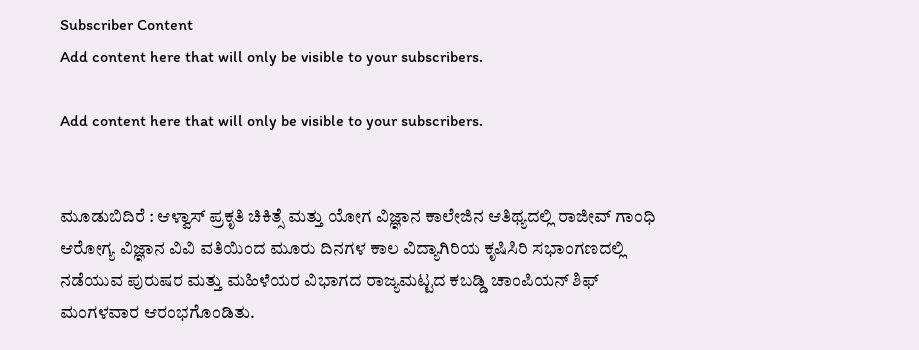Subscriber Content
Add content here that will only be visible to your subscribers.

Add content here that will only be visible to your subscribers.


ಮೂಡುಬಿದಿರೆ : ಆಳ್ವಾಸ್ ಪ್ರಕೃತಿ ಚಿಕಿತ್ಸೆ ಮತ್ತು ಯೋಗ ವಿಜ್ಞಾನ ಕಾಲೇಜಿನ ಆತಿಥ್ಯದಲ್ಲಿ ರಾಜೀವ್ ಗಾಂಧಿ ಆರೋಗ್ಯ ವಿಜ್ಞಾನ ವಿವಿ ವತಿಯಿಂದ ಮೂರು ದಿನಗಳ ಕಾಲ ವಿದ್ಯಾಗಿರಿಯ ಕೃಷಿಸಿರಿ ಸಭಾಂಗಣದಲ್ಲಿ ನಡೆಯುವ ಪುರುಷರ ಮತ್ತು ಮಹಿಳೆಯರ ವಿಭಾಗದ ರಾಜ್ಯಮಟ್ಟದ ಕಬಡ್ಡಿ ಚಾಂಪಿಯನ್ ಶಿಫ್ ಮಂಗಳವಾರ ಆರಂಭಗೊಂಡಿತು.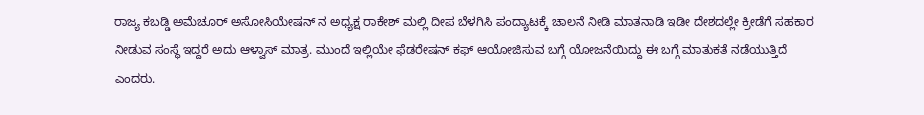ರಾಜ್ಯ ಕಬಡ್ಡಿ ಅಮೆಚೂರ್ ಅಸೋಸಿಯೇಷನ್ ನ ಅಧ್ಯಕ್ಷ ರಾಕೇಶ್ ಮಲ್ಲಿ ದೀಪ ಬೆಳಗಿಸಿ ಪಂದ್ಯಾಟಕ್ಕೆ ಚಾಲನೆ ನೀಡಿ ಮಾತನಾಡಿ ಇಡೀ ದೇಶದಲ್ಲೇ ಕ್ರೀಡೆಗೆ ಸಹಕಾರ ನೀಡುವ ಸಂಸ್ಥೆ ಇದ್ದರೆ ಅದು ಆಳ್ವಾಸ್ ಮಾತ್ರ. ಮುಂದೆ ಇಲ್ಲಿಯೇ ಫೆಡರೇಷನ್ ಕಫ್ ಆಯೋಜಿಸುವ ಬಗ್ಗೆ ಯೋಜನೆಯಿದ್ದು ಈ ಬಗ್ಗೆ ಮಾತುಕತೆ ನಡೆಯುತ್ತಿದೆ ಎಂದರು.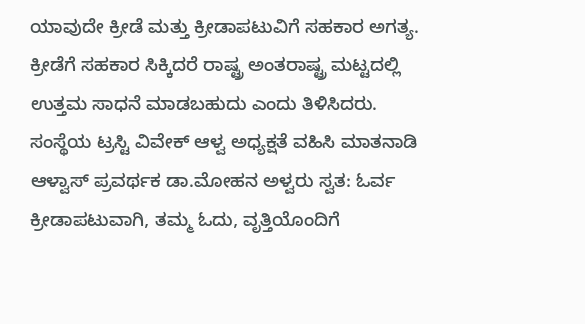ಯಾವುದೇ ಕ್ರೀಡೆ ಮತ್ತು ಕ್ರೀಡಾಪಟುವಿಗೆ ಸಹಕಾರ ಅಗತ್ಯ. ಕ್ರೀಡೆಗೆ ಸಹಕಾರ ಸಿಕ್ಕಿದರೆ ರಾಷ್ಟ್ರ ಅಂತರಾಷ್ಟ್ರ ಮಟ್ಟದಲ್ಲಿ ಉತ್ತಮ ಸಾಧನೆ ಮಾಡಬಹುದು ಎಂದು ತಿಳಿಸಿದರು.
ಸಂಸ್ಥೆಯ ಟ್ರಸ್ಟಿ ವಿವೇಕ್ ಆಳ್ವ ಅಧ್ಯಕ್ಷತೆ ವಹಿಸಿ ಮಾತನಾಡಿ ಆಳ್ವಾಸ್ ಪ್ರವರ್ಥಕ ಡಾ.ಮೋಹನ ಅಳ್ವರು ಸ್ವತ: ಓರ್ವ ಕ್ರೀಡಾಪಟುವಾಗಿ, ತಮ್ಮ ಓದು, ವೃತ್ತಿಯೊಂದಿಗೆ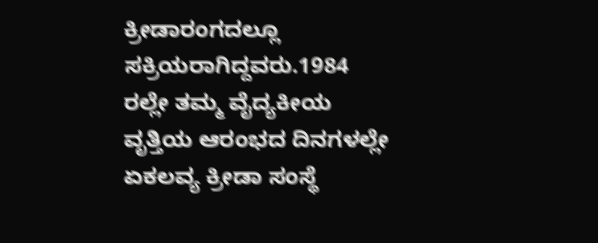ಕ್ರೀಡಾರಂಗದಲ್ಲೂ ಸಕ್ರಿಯರಾಗಿದ್ದವರು.1984 ರಲ್ಲೇ ತಮ್ಮ ವೈದ್ಯಕೀಯ ವೃತ್ತಿಯ ಆರಂಭದ ದಿನಗಳಲ್ಲೇ ಏಕಲವ್ಯ ಕ್ರೀಡಾ ಸಂಸ್ಥೆ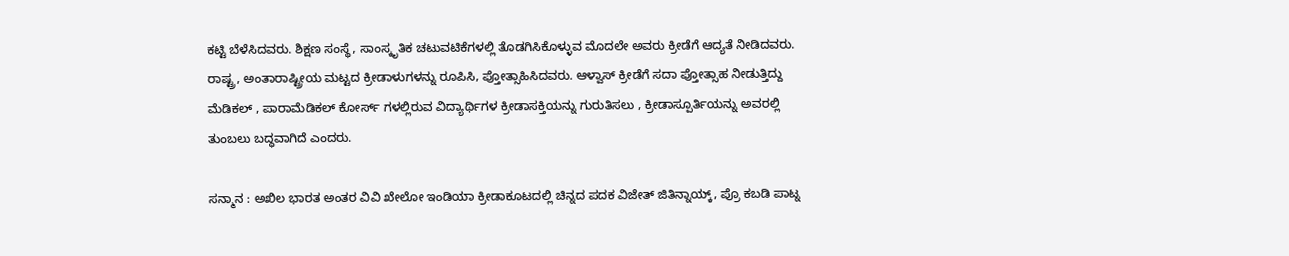ಕಟ್ಟಿ ಬೆಳೆಸಿದವರು. ಶಿಕ್ಷಣ ಸಂಸ್ಥೆ, ಸಾಂಸ್ಕೃತಿಕ ಚಟುವಟಿಕೆಗಳಲ್ಲಿ ತೊಡಗಿಸಿಕೊಳ್ಳುವ ಮೊದಲೇ ಅವರು ಕ್ರೀಡೆಗೆ ಆದ್ಯತೆ ನೀಡಿದವರು. ರಾಷ್ಟ್ರ, ಅಂತಾರಾಷ್ಟ್ರೀಯ ಮಟ್ಟದ ಕ್ರೀಡಾಳುಗಳನ್ನು ರೂಪಿಸಿ, ಪ್ತೋತ್ಸಾಹಿಸಿದವರು. ಆಳ್ವಾಸ್ ಕ್ರೀಡೆಗೆ ಸದಾ ಪ್ತೋತ್ಸಾಹ ನೀಡುತ್ತಿದ್ದು ಮೆಡಿಕಲ್ , ಪಾರಾಮೆಡಿಕಲ್ ಕೋರ್ಸ್ ಗಳಲ್ಲಿರುವ ವಿದ್ಯಾರ್ಥಿಗಳ ಕ್ರೀಡಾಸಕ್ತಿಯನ್ನು ಗುರುತಿಸಲು , ಕ್ರೀಡಾಸ್ಪೂರ್ತಿಯನ್ನು ಅವರಲ್ಲಿ ತುಂಬಲು ಬದ್ಧವಾಗಿದೆ ಎಂದರು.

ಸನ್ಮಾನ : ಅಖಿಲ ಭಾರತ ಅಂತರ ವಿವಿ ಖೇಲೋ ಇಂಡಿಯಾ ಕ್ರೀಡಾಕೂಟದಲ್ಲಿ ಚಿನ್ನದ ಪದಕ ವಿಜೇತ್ ಜಿತಿನ್ನಾಯ್ಕ್, ಪ್ರೊ ಕಬಡಿ ಪಾಟ್ನ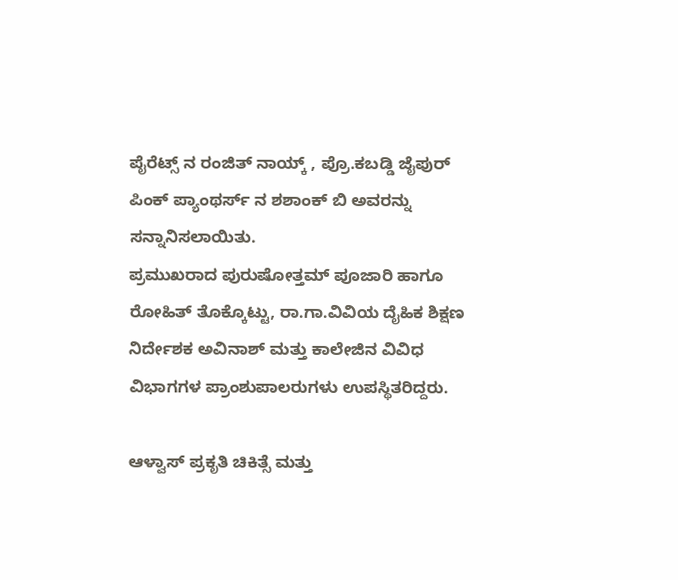ಪೈರೆಟ್ಸ್ ನ ರಂಜಿತ್ ನಾಯ್ಕ್ , ಪ್ರೊ.ಕಬಡ್ಡಿ ಜೈಪುರ್ ಪಿಂಕ್ ಪ್ಯಾಂಥರ್ಸ್ ನ ಶಶಾಂಕ್ ಬಿ ಅವರನ್ನು ಸನ್ನಾನಿಸಲಾಯಿತು.
ಪ್ರಮುಖರಾದ ಪುರುಷೋತ್ತಮ್ ಪೂಜಾರಿ ಹಾಗೂ ರೋಹಿತ್ ತೊಕ್ಕೊಟ್ಟು, ರಾ.ಗಾ.ವಿವಿಯ ದೈಹಿಕ ಶಿಕ್ಷಣ ನಿರ್ದೇಶಕ ಅವಿನಾಶ್ ಮತ್ತು ಕಾಲೇಜಿನ ವಿವಿಧ ವಿಭಾಗಗಳ ಪ್ರಾಂಶುಪಾಲರುಗಳು ಉಪಸ್ಥಿತರಿದ್ದರು.

ಆಳ್ವಾಸ್ ಪ್ರಕೃತಿ ಚಿಕಿತ್ಸೆ ಮತ್ತು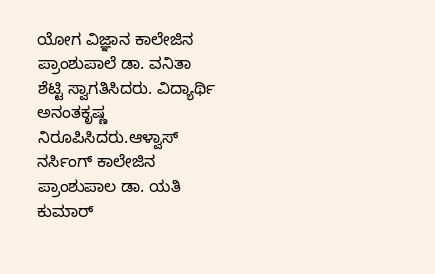ಯೋಗ ವಿಜ್ಞಾನ ಕಾಲೇಜಿನ ಪ್ರಾಂಶುಪಾಲೆ ಡಾ. ವನಿತಾ ಶೆಟ್ಟಿ ಸ್ವಾಗತಿಸಿದರು. ವಿದ್ಯಾರ್ಥಿ ಅನಂತಕೃಷ್ಣ ನಿರೂಪಿಸಿದರು.ಆಳ್ವಾಸ್ ನರ್ಸಿಂಗ್ ಕಾಲೇಜಿನ ಪ್ರಾಂಶುಪಾಲ ಡಾ. ಯತಿ ಕುಮಾರ್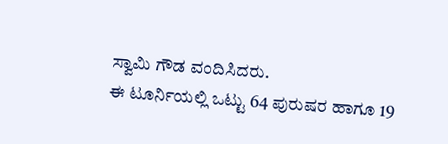ಸ್ವಾಮಿ ಗೌಡ ವಂದಿಸಿದರು.
ಈ ಟೂರ್ನಿಯಲ್ಲಿ ಒಟ್ಟು 64 ಪುರುಷರ ಹಾಗೂ 19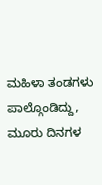ಮಹಿಳಾ ತಂಡಗಳು ಪಾಲ್ಗೊಂಡಿದ್ದು, ಮೂರು ದಿನಗಳ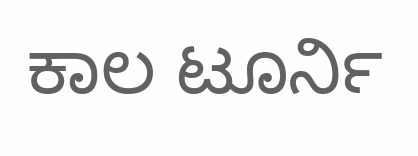ಕಾಲ ಟೂರ್ನಿ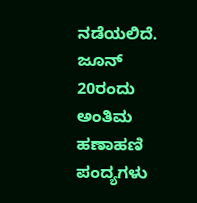ನಡೆಯಲಿದೆ. ಜೂನ್ 20ರಂದು ಅಂತಿಮ ಹಣಾಹಣಿ ಪಂದ್ಯಗಳು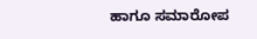ಹಾಗೂ ಸಮಾರೋಪ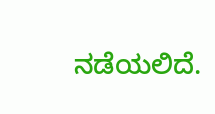ನಡೆಯಲಿದೆ.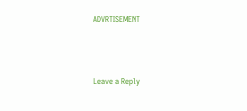ADVRTISEMENT



Leave a Reply